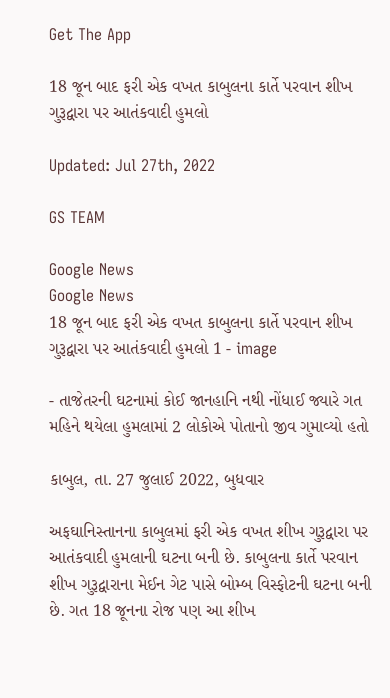Get The App

18 જૂન બાદ ફરી એક વખત કાબુલના કાર્તે પરવાન શીખ ગુરૂદ્વારા પર આતંકવાદી હુમલો

Updated: Jul 27th, 2022

GS TEAM

Google News
Google News
18 જૂન બાદ ફરી એક વખત કાબુલના કાર્તે પરવાન શીખ ગુરૂદ્વારા પર આતંકવાદી હુમલો 1 - image

- તાજેતરની ઘટનામાં કોઈ જાનહાનિ નથી નોંધાઈ જ્યારે ગત મહિને થયેલા હુમલામાં 2 લોકોએ પોતાનો જીવ ગુમાવ્યો હતો

કાબુલ, તા. 27 જુલાઈ 2022, બુધવાર

અફઘાનિસ્તાનના કાબુલમાં ફરી એક વખત શીખ ગુરૂદ્વારા પર આતંકવાદી હુમલાની ઘટના બની છે. કાબુલના કાર્તે પરવાન શીખ ગુરૂદ્વારાના મેઈન ગેટ પાસે બોમ્બ વિસ્ફોટની ઘટના બની છે. ગત 18 જૂનના રોજ પણ આ શીખ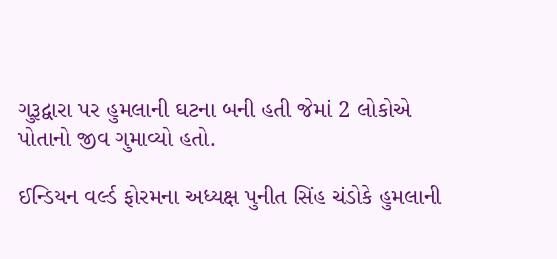ગુરૂદ્વારા પર હુમલાની ઘટના બની હતી જેમાં 2 લોકોએ પોતાનો જીવ ગુમાવ્યો હતો.

ઈન્ડિયન વર્લ્ડ ફોરમના અધ્યક્ષ પુનીત સિંહ ચંડોકે હુમલાની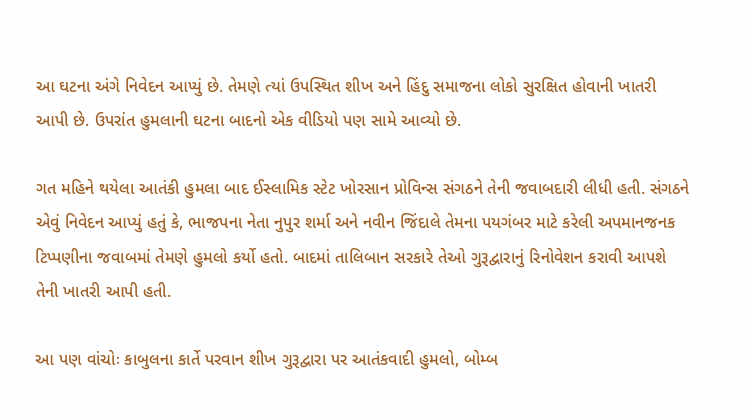આ ઘટના અંગે નિવેદન આપ્યું છે. તેમણે ત્યાં ઉપસ્થિત શીખ અને હિંદુ સમાજના લોકો સુરક્ષિત હોવાની ખાતરી આપી છે. ઉપરાંત હુમલાની ઘટના બાદનો એક વીડિયો પણ સામે આવ્યો છે.

ગત મહિને થયેલા આતંકી હુમલા બાદ ઈસ્લામિક સ્ટેટ ખોરસાન પ્રોવિન્સ સંગઠને તેની જવાબદારી લીધી હતી. સંગઠને એવું નિવેદન આપ્યું હતું કે, ભાજપના નેતા નુપુર શર્મા અને નવીન જિંદાલે તેમના પયગંબર માટે કરેલી અપમાનજનક ટિપ્પણીના જવાબમાં તેમણે હુમલો કર્યો હતો. બાદમાં તાલિબાન સરકારે તેઓ ગુરૂદ્વારાનું રિનોવેશન કરાવી આપશે તેની ખાતરી આપી હતી.

આ પણ વાંચોઃ કાબુલના કાર્તે પરવાન શીખ ગુરૂદ્વારા પર આતંકવાદી હુમલો, બોમ્બ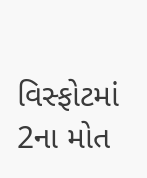વિસ્ફોટમાં 2ના મોત